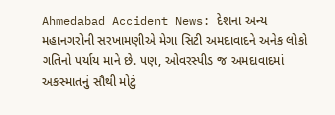Ahmedabad Accident News: દેશના અન્ય મહાનગરોની સરખામણીએ મેગા સિટી અમદાવાદને અનેક લોકો ગતિનો પર્યાય માને છે. પણ, ઓવરસ્પીડ જ અમદાવાદમાં અકસ્માતનું સૌથી મોટું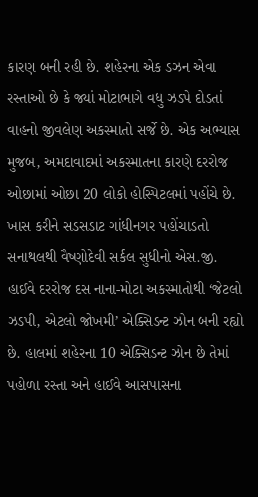કારણ બની રહી છે. શહેરના એક ડઝન એવા રસ્તાઓ છે કે જ્યાં મોટાભાગે વધુ ઝડપે દોડતાં વાહનો જીવલેણ અકસ્માતો સર્જે છે. એક અભ્યાસ મુજબ, અમદાવાદમાં અકસ્માતના કારણે દરરોજ ઓછામાં ઓછા 20 લોકો હોસ્પિટલમાં પહોંચે છે.
ખાસ કરીને સડસડાટ ગાંધીનગર પહોંચાડતો સનાથલથી વૈષ્ણોદેવી સર્કલ સુધીનો એસ.જી. હાઈવે દરરોજ દસ નાના-મોટા અકસ્માતોથી ‘જેટલો ઝડપી, એટલો જોખમી’ એક્સિડન્ટ ઝોન બની રહ્યો છે. હાલમાં શહેરના 10 એક્સિડન્ટ ઝોન છે તેમાં પહોળા રસ્તા અને હાઈવે આસપાસના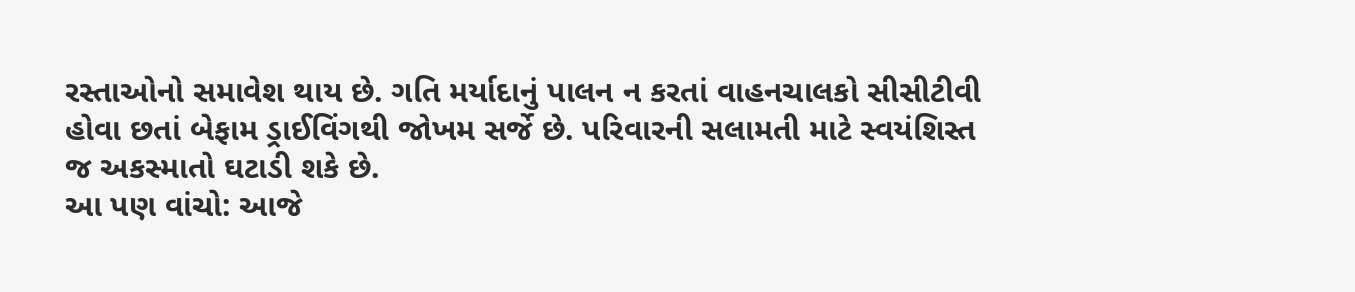રસ્તાઓનો સમાવેશ થાય છે. ગતિ મર્યાદાનું પાલન ન કરતાં વાહનચાલકો સીસીટીવી હોવા છતાં બેફામ ડ્રાઈવિંગથી જોખમ સર્જે છે. પરિવારની સલામતી માટે સ્વયંશિસ્ત જ અકસ્માતો ઘટાડી શકે છે.
આ પણ વાંચો: આજે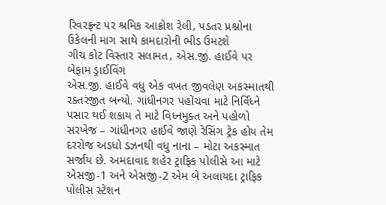રિવરફ્રન્ટ પર શ્રમિક આક્રોશ રેલી, પડતર પ્રશ્નોના ઉકેલની માગ સાથે કામદારોની ભીડ ઉમટશે
ગીચ કોટ વિસ્તાર સલામત, એસ.જી. હાઈવે પર બેફામ ડ્રાઈવિંગ
એસ.જી. હાઈવે વધુ એક વખત જીવલેણ અકસ્માતથી રક્તરંજીત બન્યો. ગાંધીનગર પહોંચવા માટે નિર્વિધ્ને પસાર થઈ શકાય તે માટે વિધ્નમુક્ત અને પહોળો સરખેજ – ગાંધીનગર હાઈવે જાણે રેસિંગ ટ્રેક હોય તેમ દરરોજ અડધો ડઝનથી વધુ નાના – મોટા અકસ્માત સર્જાય છે. અમદાવાદ શહેર ટ્રાફિક પોલીસે આ માટે એસજી-1 અને એસજી-2 એમ બે અલાયદા ટ્રાફિક પોલીસ સ્ટેશન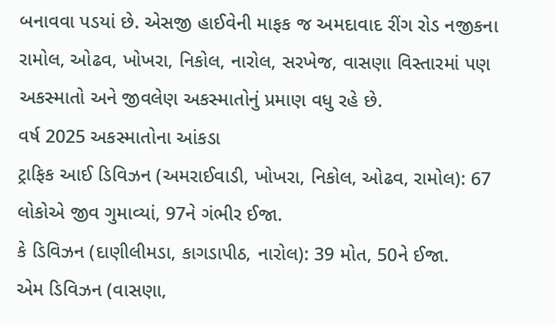બનાવવા પડયાં છે. એસજી હાઈવેની માફક જ અમદાવાદ રીંગ રોડ નજીકના રામોલ, ઓઢવ, ખોખરા, નિકોલ, નારોલ, સરખેજ, વાસણા વિસ્તારમાં પણ અકસ્માતો અને જીવલેણ અકસ્માતોનું પ્રમાણ વધુ રહે છે.
વર્ષ 2025 અકસ્માતોના આંકડા
ટ્રાફિક આઈ ડિવિઝન (અમરાઈવાડી, ખોખરા, નિકોલ, ઓઢવ, રામોલ): 67 લોકોએ જીવ ગુમાવ્યાં, 97ને ગંભીર ઈજા.
કે ડિવિઝન (દાણીલીમડા, કાગડાપીઠ, નારોલ): 39 મોત, 50ને ઈજા.
એમ ડિવિઝન (વાસણા,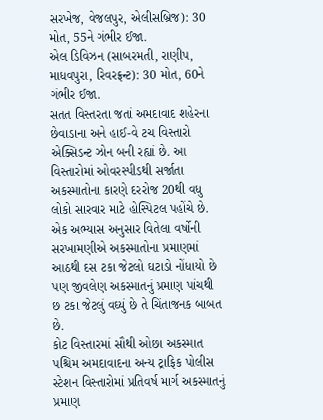સરખેજ, વેજલપુર, એલીસબ્રિજ): 30 મોત, 55ને ગંભીર ઈજા.
એલ ડિવિઝન (સાબરમતી, રાણીપ, માધવપુરા, રિવરફ્રન્ટ): 30 મોત, 60ને ગંભીર ઈજા.
સતત વિસ્તરતા જતાં અમદાવાદ શહેરના છેવાડાના અને હાઈ-વે ટચ વિસ્તારો એક્સિડન્ટ ઝોન બની રહ્યાં છે. આ વિસ્તારોમાં ઓવરસ્પીડથી સર્જાતા અકસ્માતોના કારણે દરરોજ 20થી વધુ લોકો સારવાર માટે હોસ્પિટલ પહોંચે છે. એક અભ્યાસ અનુસાર વિતેલા વર્ષોની સરખામણીએ અકસ્માતોના પ્રમાણમાં આઠથી દસ ટકા જેટલો ઘટાડો નોંધાયો છે પણ જીવલેણ અકસ્માતનું પ્રમાણ પાંચથી છ ટકા જેટલું વઘ્યું છે તે ચિંતાજનક બાબત છે.
કોટ વિસ્તારમાં સૌથી ઓછા અકસ્માત
પશ્ચિમ અમદાવાદના અન્ય ટ્રાફિક પોલીસ સ્ટેશન વિસ્તારોમાં પ્રતિવર્ષ માર્ગ અકસ્માતનું પ્રમાણ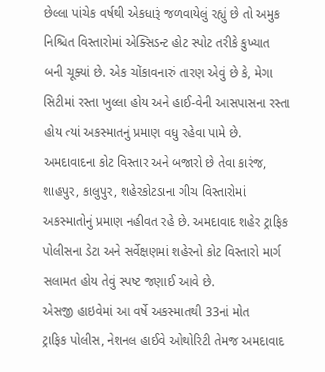છેલ્લા પાંચેક વર્ષથી એકધારૂં જળવાયેલું રહ્યું છે તો અમુક નિશ્ચિત વિસ્તારોમાં એક્સિડન્ટ હોટ સ્પોટ તરીકે કુખ્યાત બની ચૂક્યાં છે. એક ચોંકાવનારું તારણ એવું છે કે, મેગા સિટીમાં રસ્તા ખુલ્લા હોય અને હાઈ-વેની આસપાસના રસ્તા હોય ત્યાં અકસ્માતનું પ્રમાણ વધુ રહેવા પામે છે. અમદાવાદના કોટ વિસ્તાર અને બજારો છે તેવા કારંજ, શાહપુર, કાલુપુર, શહેરકોટડાના ગીચ વિસ્તારોમાં અકસ્માતોનું પ્રમાણ નહીવત રહે છે. અમદાવાદ શહેર ટ્રાફિક પોલીસના ડેટા અને સર્વેક્ષણમાં શહેરનો કોટ વિસ્તારો માર્ગ સલામત હોય તેવું સ્પષ્ટ જણાઈ આવે છે.
એસજી હાઇવેમાં આ વર્ષે અકસ્માતથી 33નાં મોત
ટ્રાફિક પોલીસ, નેશનલ હાઈવે ઓથોરિટી તેમજ અમદાવાદ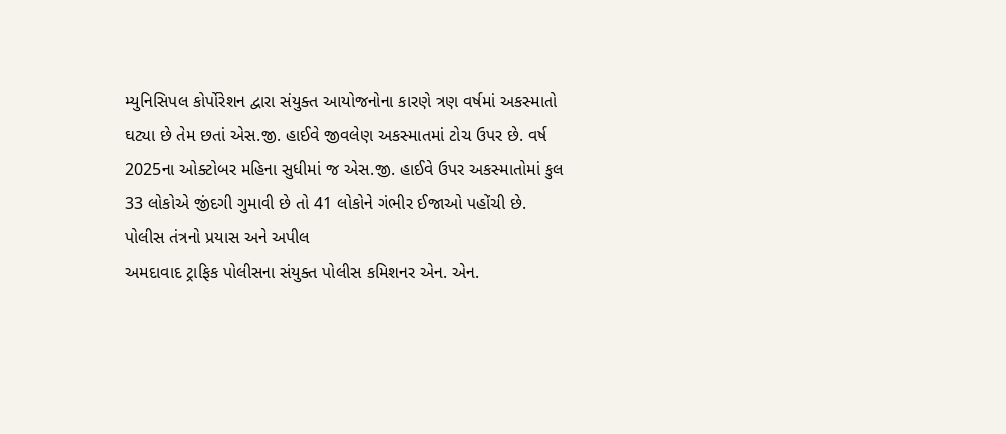મ્યુનિસિપલ કોર્પોરેશન દ્વારા સંયુક્ત આયોજનોના કારણે ત્રણ વર્ષમાં અકસ્માતો ઘટ્યા છે તેમ છતાં એસ.જી. હાઈવે જીવલેણ અકસ્માતમાં ટોચ ઉપર છે. વર્ષ 2025ના ઓક્ટોબર મહિના સુધીમાં જ એસ.જી. હાઈવે ઉપર અકસ્માતોમાં કુલ 33 લોકોએ જીંદગી ગુમાવી છે તો 41 લોકોને ગંભીર ઈજાઓ પહોંચી છે.
પોલીસ તંત્રનો પ્રયાસ અને અપીલ
અમદાવાદ ટ્રાફિક પોલીસના સંયુક્ત પોલીસ કમિશનર એન. એન.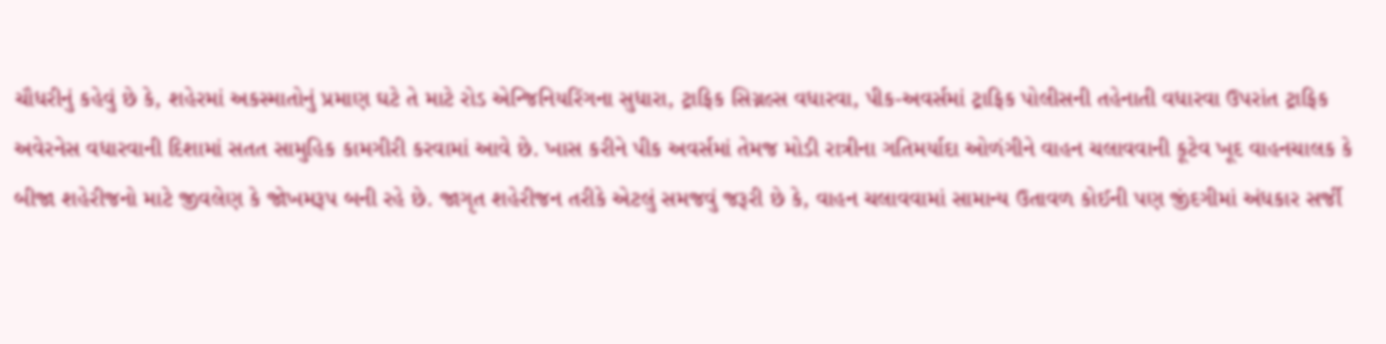ચૌધરીનું કહેવું છે કે, શહેરમાં અકસ્માતોનું પ્રમાણ ઘટે તે માટે રોડ એન્જિનિયરિંગના સુધારા, ટ્રાફિક સિગ્નલ્સ વધારવા, પીક-અવર્સમાં ટ્રાફિક પોલીસની તહેનાતી વધારવા ઉપરાંત ટ્રાફિક અવેરનેસ વધારવાની દિશામાં સતત સામુહિક કામગીરી કરવામાં આવે છે. ખાસ કરીને પીક અવર્સમાં તેમજ મોડી રાત્રીના ગતિમર્યાદા ઓળંગીને વાહન ચલાવવાની કૂટેવ ખૂદ વાહનચાલક કે બીજા શહેરીજનો માટે જીવલેણ કે જોખમરૂપ બની રહે છે. જાગૃત શહેરીજન તરીકે એટલું સમજવું જરૂરી છે કે, વાહન ચલાવવામાં સામાન્ય ઉતાવળ કોઈની પણ જીંદગીમાં અંધકાર સર્જી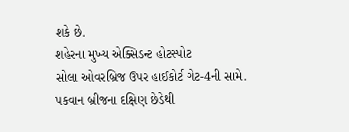શકે છે.
શહેરના મુખ્ય એક્સિડન્ટ હોટસ્પોટ
સોલા ઓવરબ્રિજ ઉપર હાઈકોર્ટ ગેટ-4ની સામે.
પકવાન બ્રીજના દક્ષિણ છેડેથી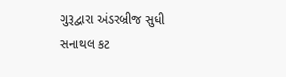ગુરૂદ્વારા અંડરબ્રીજ સુધી
સનાથલ કટ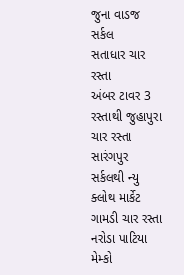જુના વાડજ સર્કલ
સતાધાર ચાર રસ્તા
અંબર ટાવર 3 રસ્તાથી જુહાપુરા ચાર રસ્તા
સારંગપુર સર્કલથી ન્યુ ક્લોથ માર્કેટ
ગામડી ચાર રસ્તા
નરોડા પાટિયા
મેમ્કો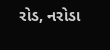રોડ, નરોડા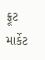ફ્રૂટ માર્કેટ